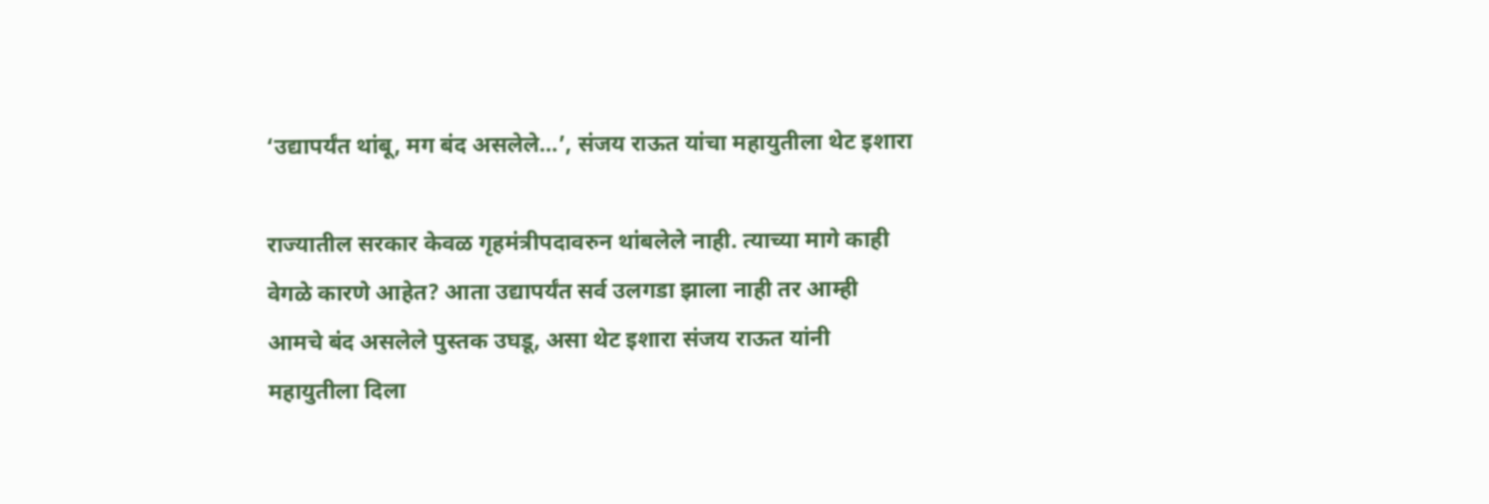‘उद्यापर्यंत थांबू, मग बंद असलेले…’, संजय राऊत यांचा महायुतीला थेट इशारा

राज्यातील सरकार केवळ गृहमंत्रीपदावरुन थांबलेले नाही. त्याच्या मागे काही वेगळे कारणे आहेत? आता उद्यापर्यंत सर्व उलगडा झाला नाही तर आम्ही आमचे बंद असलेले पुस्तक उघडू, असा थेट इशारा संजय राऊत यांनी महायुतीला दिला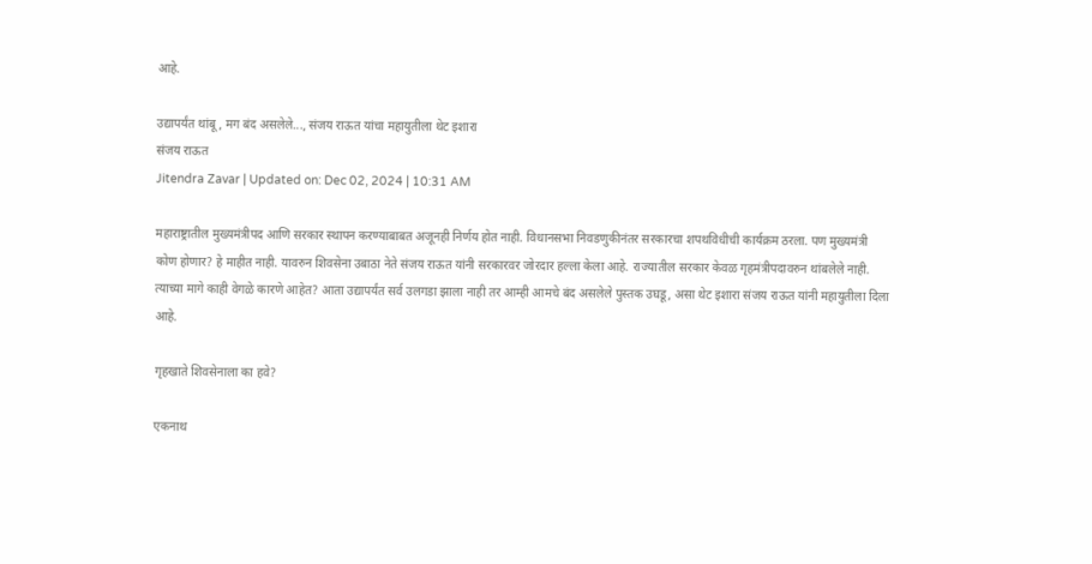आहे.

उद्यापर्यंत थांबू, मग बंद असलेले..., संजय राऊत यांचा महायुतीला थेट इशारा
संजय राऊत
Jitendra Zavar | Updated on: Dec 02, 2024 | 10:31 AM

महाराष्ट्रातील मुख्यमंत्रीपद आणि सरकार स्थापन करण्याबाबत अजूनही निर्णय होत नाही. विधानसभा निवडणुकीनंतर सरकारचा शपथविधीची कार्यक्रम ठरला. पण मुख्यमंत्री कोण होणार? हे माहीत नाही. यावरुन शिवसेना उबाठा नेते संजय राऊत यांनी सरकारवर जोरदार हल्ला केला आहे. राज्यातील सरकार केवळ गृहमंत्रीपदावरुन थांबलेले नाही. त्याच्या मागे काही वेगळे कारणे आहेत? आता उद्यापर्यंत सर्व उलगडा झाला नाही तर आम्ही आमचे बंद असलेले पुस्तक उघडू, असा थेट इशारा संजय राऊत यांनी महायुतीला दिला आहे.

गृहखाते शिवसेनाला का हवे?

एकनाथ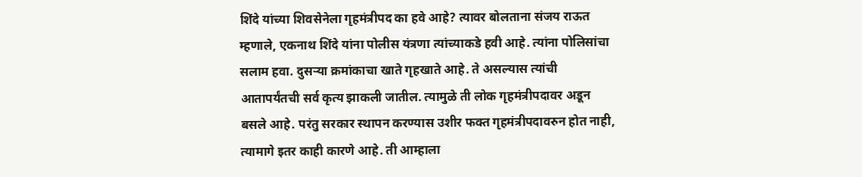शिंदे यांच्या शिवसेनेला गृहमंत्रीपद का हवे आहे? त्यावर बोलताना संजय राऊत म्हणाले, एकनाथ शिंदे यांना पोलीस यंत्रणा त्यांच्याकडे हवी आहे. त्यांना पोलिसांचा सलाम हवा. दुसऱ्या क्रमांकाचा खाते गृहखाते आहे. ते असल्यास त्यांची आतापर्यंतची सर्व कृत्य झाकली जातील. त्यामुळे ती लोक गृहमंत्रीपदावर अडून बसले आहे. परंतु सरकार स्थापन करण्यास उशीर फक्त गृहमंत्रीपदावरुन होत नाही, त्यामागे इतर काही कारणे आहे. ती आम्हाला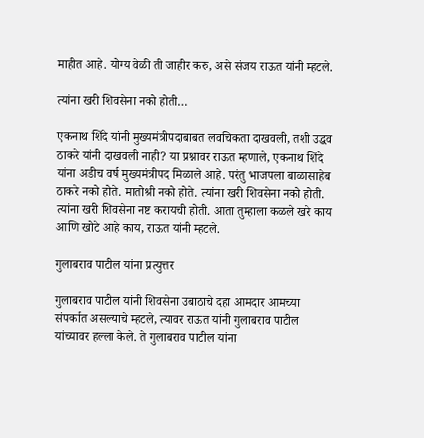माहीत आहे. योग्य वेळी ती जाहीर करु, असे संजय राऊत यांनी म्हटले.

त्यांना खरी शिवसेना नको होती…

एकनाथ शिंदे यांनी मुख्यमंत्रीपदाबाबत लवचिकता दाखवली, तशी उद्धव ठाकरे यांनी दाखवली नाही? या प्रश्नावर राऊत म्हणाले, एकनाथ शिंदे यांना अडीच वर्ष मुख्यमंत्रीपद मिळाले आहे. परंतु भाजपला बाळासाहेब ठाकरे नको होते. मातोश्री नको होते. त्यांना खरी शिवसेना नको होती. त्यांना खरी शिवसेना नष्ट करायची होती. आता तुम्हाला कळले खरे काय आणि खोटे आहे काय, राऊत यांनी म्हटले.

गुलाबराव पाटील यांना प्रत्युत्तर

गुलाबराव पाटील यांनी शिवसेना उबाठाचे दहा आमदार आमच्या संपर्कात असल्याचे म्हटले, त्यावर राऊत यांनी गुलाबराव पाटील यांच्यावर हल्ला केले. ते गुलाबराव पाटील यांना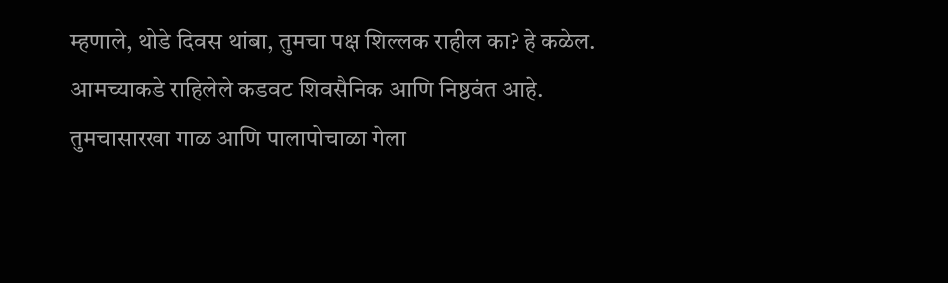म्हणाले, थोडे दिवस थांबा, तुमचा पक्ष शिल्लक राहील का? हे कळेल. आमच्याकडे राहिलेले कडवट शिवसैनिक आणि निष्ठवंत आहे. तुमचासारखा गाळ आणि पालापोचाळा गेला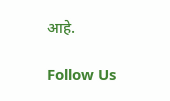आहे.

Follow Us